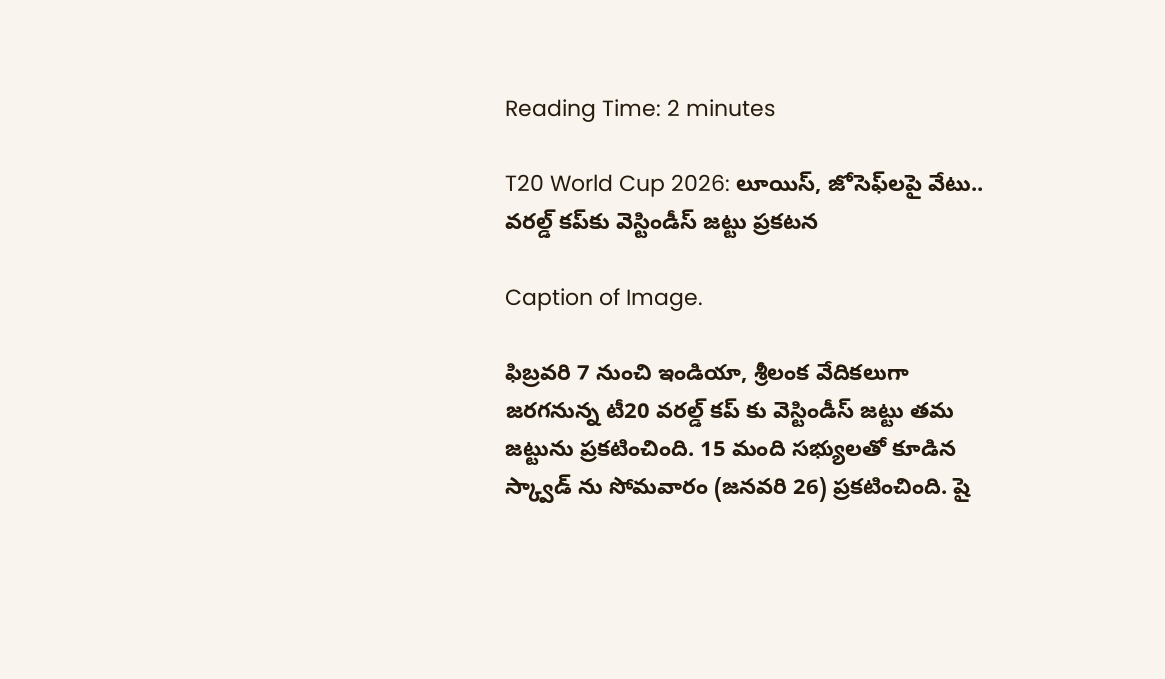Reading Time: 2 minutes

T20 World Cup 2026: లూయిస్, జోసెఫ్‌లపై వేటు.. వరల్డ్ కప్‌కు వెస్టిండీస్ జట్టు ప్రకటన

Caption of Image.

ఫిబ్రవరి 7 నుంచి ఇండియా, శ్రీలంక వేదికలుగా జరగనున్న టీ20 వరల్డ్ కప్ కు వెస్టిండీస్ జట్టు తమ జట్టును ప్రకటించింది. 15 మంది సభ్యులతో కూడిన స్క్వాడ్ ను సోమవారం (జనవరి 26) ప్రకటించింది. షై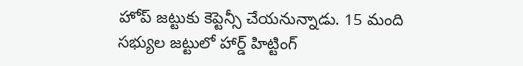హోప్ జట్టుకు కెప్టెన్సీ చేయనున్నాడు. 15 మంది సభ్యుల జట్టులో హార్డ్ హిట్టింగ్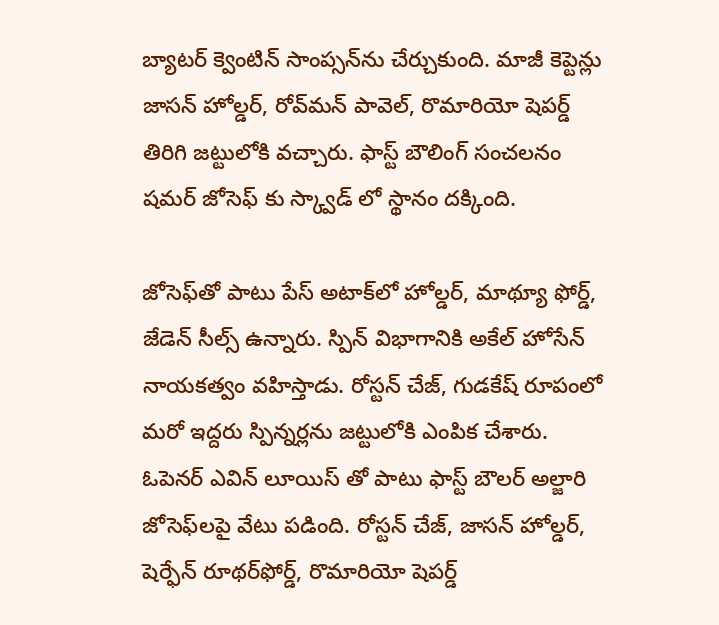బ్యాటర్ క్వెంటిన్ సాంప్సన్‌ను చేర్చుకుంది. మాజీ కెప్టెన్లు జాసన్ హోల్డర్, రోవ్‌మన్ పావెల్, రొమారియో షెపర్డ్‌ తిరిగి జట్టులోకి వచ్చారు. ఫాస్ట్ బౌలింగ్ సంచలనం షమర్ జోసెఫ్ కు స్క్వాడ్ లో స్థానం దక్కింది.

జోసెఫ్‌తో పాటు పేస్ అటాక్‌లో హోల్డర్, మాథ్యూ ఫోర్డ్, జేడెన్ సీల్స్ ఉన్నారు. స్పిన్ విభాగానికి అకేల్ హోసేన్ నాయకత్వం వహిస్తాడు. రోస్టన్ చేజ్, గుడకేష్ రూపంలో మరో ఇద్దరు స్పిన్నర్లను జట్టులోకి ఎంపిక చేశారు.  ఓపెనర్ ఎవిన్ లూయిస్ తో పాటు ఫాస్ట్ బౌలర్ అల్జారి జోసెఫ్‌లపై వేటు పడింది. రోస్టన్ చేజ్, జాసన్ హోల్డర్, షెర్ఫేన్ రూథర్‌ఫోర్డ్, రొమారియో షెపర్డ్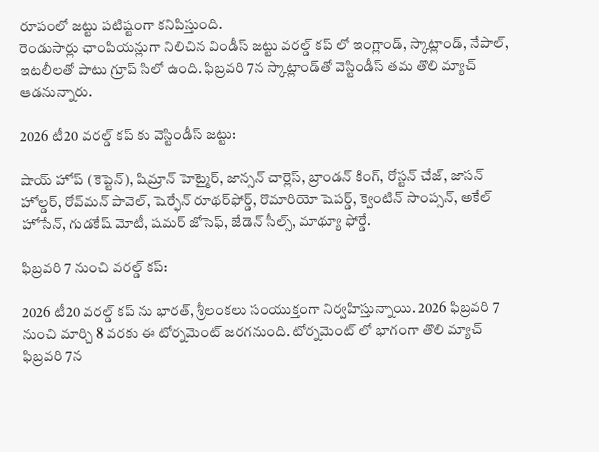రూపంలో జట్టు పటిష్టంగా కనిపిస్తుంది.
రెండుసార్లు ఛాంపియన్లుగా నిలిచిన విండీస్ జట్టు వరల్డ్ కప్ లో ఇంగ్లాండ్, స్కాట్లాండ్, నేపాల్, ఇటలీలతో పాటు గ్రూప్ సిలో ఉంది. ఫిబ్రవరి 7న స్కాట్లాండ్‌తో వెస్టిండీస్ తమ తొలి మ్యాచ్ ఆడనున్నారు.

2026 టీ20 వరల్డ్ కప్ కు వెస్టిండీస్ జట్టు:

షాయ్ హోప్ (కెప్టెన్), షిమ్రాన్ హెట్మైర్, జాన్సన్ చార్లెస్, బ్రాండన్ కింగ్, రోస్టన్ చేజ్, జాసన్ హోల్డర్, రోవ్‌మన్ పావెల్, షెర్ఫేన్ రూథర్‌ఫోర్డ్, రొమారియో షెపర్డ్, క్వెంటిన్ సాంప్సన్, అకేల్ హోసేన్, గుడకేష్ మోటీ, షమర్ జోసెఫ్, జేడెన్ సీల్స్, మాథ్యూ ఫోర్డే.

ఫిబ్రవరి 7 నుంచి వరల్డ్ కప్:

2026 టీ20 వరల్డ్ కప్ ను భారత్, శ్రీలంకలు సంయుక్తంగా నిర్వహిస్తున్నాయి. 2026 ఫిబ్రవరి 7 నుంచి మార్చి 8 వరకు ఈ టోర్నమెంట్‌ జరగనుంది. టోర్నమెంట్ లో భాగంగా తొలి మ్యాచ్ ఫిబ్రవరి 7న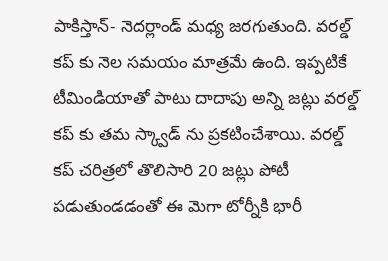పాకిస్తాన్- నెదర్లాండ్ మధ్య జరగుతుంది. వరల్డ్ కప్ కు నెల సమయం మాత్రమే ఉంది. ఇప్పటికే టీమిండియాతో పాటు దాదాపు అన్ని జట్లు వరల్డ్ కప్ కు తమ స్క్వాడ్ ను ప్రకటించేశాయి. వరల్డ్ కప్ చరిత్రలో తొలిసారి 20 జట్లు పోటీ పడుతుండడంతో ఈ మెగా టోర్నీకి భారీ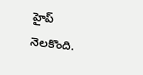హైప్ నెలకొంది.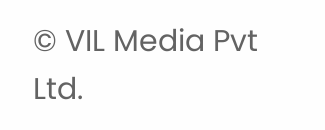© VIL Media Pvt Ltd.